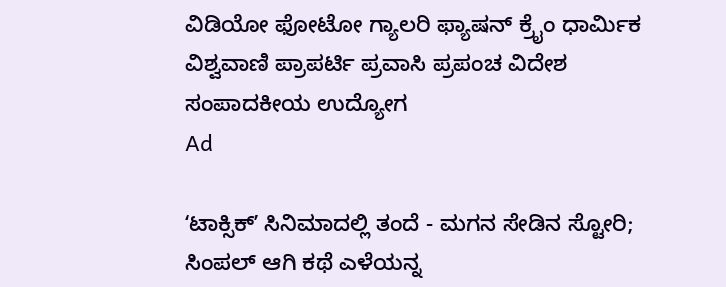ವಿಡಿಯೋ ಫೋಟೋ ಗ್ಯಾಲರಿ ಫ್ಯಾಷನ್ ಕ್ರೈಂ ಧಾರ್ಮಿಕ ವಿಶ್ವವಾಣಿ ಪ್ರಾಪರ್ಟಿ ಪ್ರವಾಸಿ ಪ್ರಪಂಚ ವಿದೇಶ ಸಂಪಾದಕೀಯ ಉದ್ಯೋಗ
Ad

ʻಟಾಕ್ಸಿಕ್‌ʼ ಸಿನಿಮಾದಲ್ಲಿ ತಂದೆ - ಮಗನ ಸೇಡಿನ ಸ್ಟೋರಿ; ಸಿಂಪಲ್‌ ಆಗಿ ಕಥೆ ಎಳೆಯನ್ನ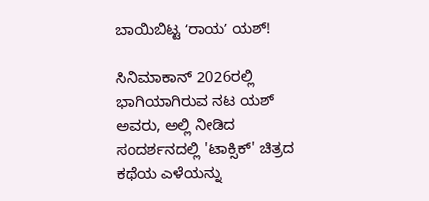ಬಾಯಿಬಿಟ್ಟ ʻರಾಯʼ ಯಶ್‌!

ಸಿನಿಮಾಕಾನ್ 2026ರಲ್ಲಿ ಭಾಗಿಯಾಗಿರುವ ನಟ ಯಶ್ ಅವರು, ಅಲ್ಲಿ ನೀಡಿದ ಸಂದರ್ಶನದಲ್ಲಿ 'ಟಾಕ್ಸಿಕ್' ಚಿತ್ರದ ಕಥೆಯ ಎಳೆಯನ್ನು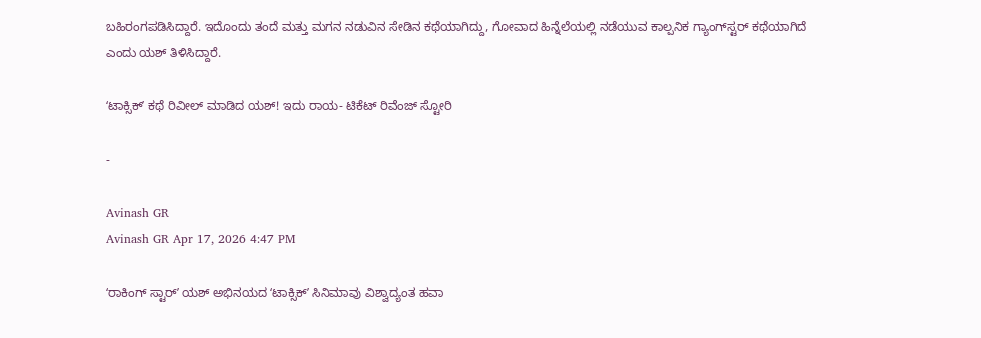ಬಹಿರಂಗಪಡಿಸಿದ್ದಾರೆ. ಇದೊಂದು ತಂದೆ ಮತ್ತು ಮಗನ ನಡುವಿನ ಸೇಡಿನ ಕಥೆಯಾಗಿದ್ದು, ಗೋವಾದ ಹಿನ್ನೆಲೆಯಲ್ಲಿ ನಡೆಯುವ ಕಾಲ್ಪನಿಕ ಗ್ಯಾಂಗ್‌ಸ್ಟರ್ ಕಥೆಯಾಗಿದೆ ಎಂದು ಯಶ್ ತಿಳಿಸಿದ್ದಾರೆ.

ʻಟಾಕ್ಸಿಕ್ʼ ಕಥೆ ರಿವೀಲ್ ಮಾಡಿದ ಯಶ್! ಇದು ರಾಯ- ಟಿಕೆಟ್‌ ರಿವೆಂಜ್‌ ಸ್ಟೋರಿ

-

Avinash GR
Avinash GR Apr 17, 2026 4:47 PM

ʻರಾಕಿಂಗ್‌ ಸ್ಟಾರ್‌ʼ ಯಶ್‌ ಅಭಿನಯದ ʻಟಾಕ್ಸಿಕ್ʼ ಸಿನಿಮಾವು ವಿಶ್ವಾದ್ಯಂತ ಹವಾ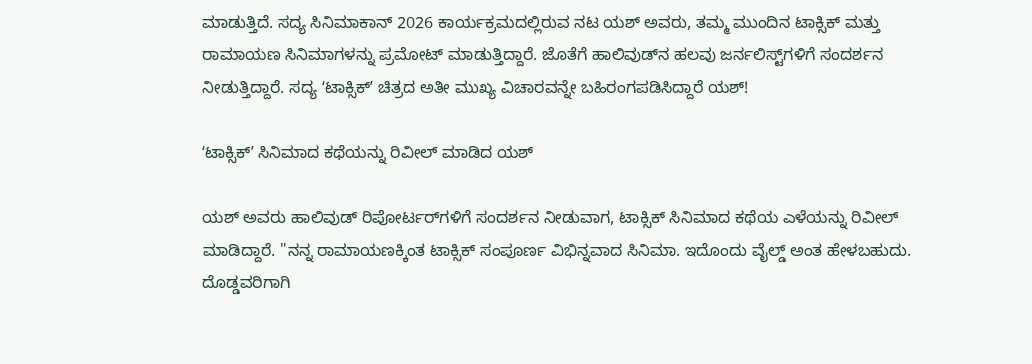ಮಾಡುತ್ತಿದೆ. ಸದ್ಯ ಸಿನಿಮಾಕಾನ್‌ 2026 ಕಾರ್ಯಕ್ರಮದಲ್ಲಿರುವ ನಟ ಯಶ್‌ ಅವರು, ತಮ್ಮ ಮುಂದಿನ ಟಾಕ್ಸಿಕ್‌ ಮತ್ತು ರಾಮಾಯಣ ಸಿನಿಮಾಗಳನ್ನು ಪ್ರಮೋಟ್‌ ಮಾಡುತ್ತಿದ್ದಾರೆ. ಜೊತೆಗೆ ಹಾಲಿವುಡ್‌ನ ಹಲವು ಜರ್ನಲಿಸ್ಟ್‌ಗಳಿಗೆ ಸಂದರ್ಶನ ನೀಡುತ್ತಿದ್ದಾರೆ. ಸದ್ಯ ʻಟಾಕ್ಸಿಕ್‌ʼ ಚಿತ್ರದ ಅತೀ ಮುಖ್ಯ ವಿಚಾರವನ್ನೇ ಬಹಿರಂಗಪಡಿಸಿದ್ದಾರೆ ಯಶ್!

ʻಟಾಕ್ಸಿಕ್ʼ ಸಿನಿಮಾದ ಕಥೆಯನ್ನು ರಿವೀಲ್‌ ಮಾಡಿದ ಯಶ್‌

ಯಶ್‌ ಅವರು ಹಾಲಿವುಡ್‌ ರಿಪೋರ್ಟರ್‌ಗಳಿಗೆ ಸಂದರ್ಶನ ನೀಡುವಾಗ, ಟಾಕ್ಸಿಕ್‌ ಸಿನಿಮಾದ ಕಥೆಯ ಎಳೆಯನ್ನು ರಿವೀಲ್‌ ಮಾಡಿದ್ದಾರೆ. "ನನ್ನ ರಾಮಾಯಣಕ್ಕಿಂತ ಟಾಕ್ಸಿಕ್ ಸಂಪೂರ್ಣ ವಿಭಿನ್ನವಾದ ಸಿನಿಮಾ. ಇದೊಂದು ವೈಲ್ಡ್ ಅಂತ ಹೇಳಬಹುದು. ದೊಡ್ಡವರಿಗಾಗಿ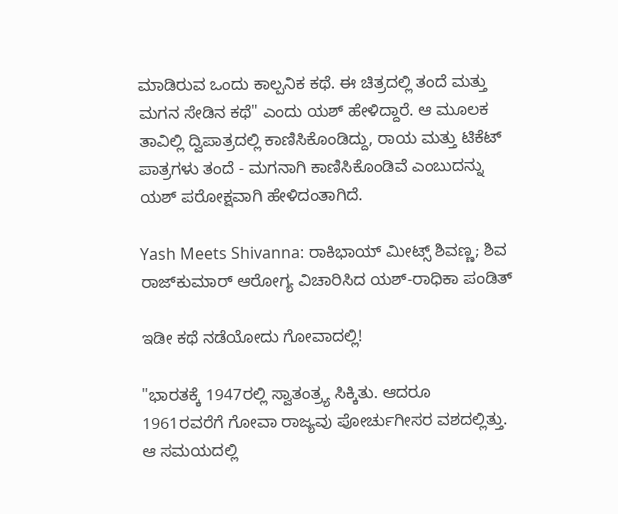ಮಾಡಿರುವ ಒಂದು ಕಾಲ್ಪನಿಕ ಕಥೆ. ಈ ಚಿತ್ರದಲ್ಲಿ ತಂದೆ ಮತ್ತು ಮಗನ ಸೇಡಿನ ಕಥೆ" ಎಂದು ಯಶ್ ಹೇಳಿದ್ದಾರೆ. ಆ ಮೂಲಕ ತಾವಿಲ್ಲಿ ದ್ವಿಪಾತ್ರದಲ್ಲಿ ಕಾಣಿಸಿಕೊಂಡಿದ್ದು, ರಾಯ ಮತ್ತು ಟಿಕೆಟ್‌ ಪಾತ್ರಗಳು ತಂದೆ - ಮಗನಾಗಿ ಕಾಣಿಸಿಕೊಂಡಿವೆ ಎಂಬುದನ್ನು ಯಶ್‌ ಪರೋಕ್ಷವಾಗಿ ಹೇಳಿದಂತಾಗಿದೆ.

Yash Meets Shivanna: ರಾಕಿಭಾಯ್‌ ಮೀಟ್ಸ್‌ ಶಿವಣ್ಣ; ಶಿವ ರಾಜ್‌ಕುಮಾರ್‌ ಆರೋಗ್ಯ ವಿಚಾರಿಸಿದ ಯಶ್‌-ರಾಧಿಕಾ ಪಂಡಿತ್‌

ಇಡೀ ಕಥೆ ನಡೆಯೋದು ಗೋವಾದಲ್ಲಿ!

"ಭಾರತಕ್ಕೆ 1947ರಲ್ಲಿ ಸ್ವಾತಂತ್ರ್ಯ ಸಿಕ್ಕಿತು. ಆದರೂ 1961ರವರೆಗೆ ಗೋವಾ ರಾಜ್ಯವು ಪೋರ್ಚುಗೀಸರ ವಶದಲ್ಲಿತ್ತು. ಆ ಸಮಯದಲ್ಲಿ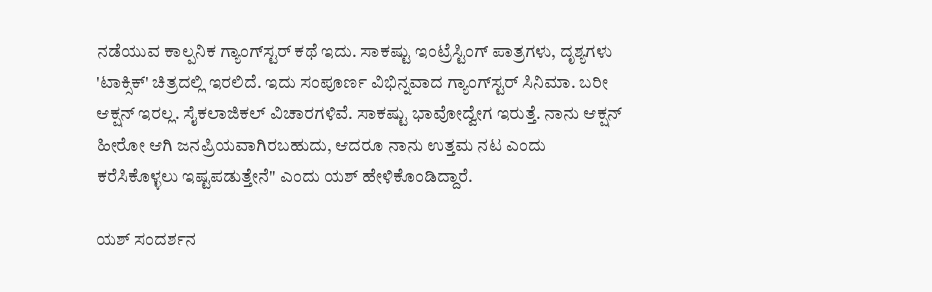ನಡೆಯುವ ಕಾಲ್ಪನಿಕ ಗ್ಯಾಂಗ್‌ಸ್ಟರ್ ಕಥೆ ಇದು. ಸಾಕಷ್ಟು ಇಂಟ್ರೆಸ್ಟಿಂಗ್ ಪಾತ್ರಗಳು, ದೃಶ್ಯಗಳು 'ಟಾಕ್ಸಿಕ್' ಚಿತ್ರದಲ್ಲಿ ಇರಲಿದೆ. ಇದು ಸಂಪೂರ್ಣ ವಿಭಿನ್ನವಾದ ಗ್ಯಾಂಗ್‌ಸ್ಟರ್ ಸಿನಿಮಾ. ಬರೀ ಆಕ್ಷನ್ ಇರಲ್ಲ. ಸೈಕಲಾಜಿಕಲ್ ವಿಚಾರಗಳಿವೆ. ಸಾಕಷ್ಟು ಭಾವೋದ್ವೇಗ ಇರುತ್ತೆ. ನಾನು ಆಕ್ಷನ್ ಹೀರೋ ಆಗಿ ಜನಪ್ರಿಯವಾಗಿರಬಹುದು, ಆದರೂ ನಾನು ಉತ್ತಮ ನಟ ಎಂದು ಕರೆಸಿಕೊಳ್ಳಲು ಇಷ್ಟಪಡುತ್ತೇನೆ" ಎಂದು ಯಶ್ ಹೇಳಿಕೊಂಡಿದ್ದಾರೆ.

ಯಶ್‌ ಸಂದರ್ಶನ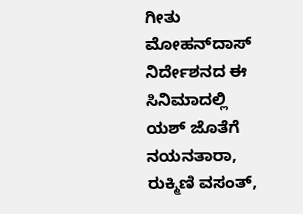ಗೀತು ಮೋಹನ್‌ದಾಸ್‌ ನಿರ್ದೇಶನದ ಈ ಸಿನಿಮಾದಲ್ಲಿ ಯಶ್‌ ಜೊತೆಗೆ ನಯನತಾರಾ, ರುಕ್ಮಿಣಿ ವಸಂತ್‌,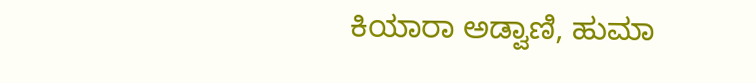ಕಿಯಾರಾ ಅಡ್ವಾಣಿ, ಹುಮಾ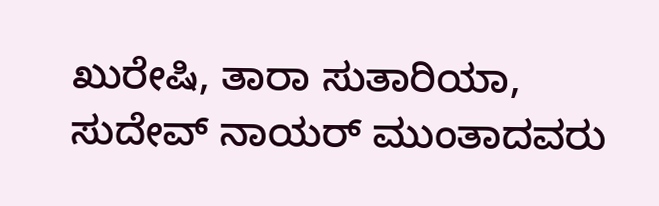ಖುರೇಷಿ, ತಾರಾ ಸುತಾರಿಯಾ, ಸುದೇವ್‌ ನಾಯರ್‌ ಮುಂತಾದವರು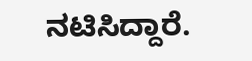ನಟಿಸಿದ್ದಾರೆ.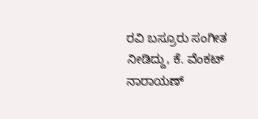ರವಿ ಬಸ್ರೂರು ಸಂಗೀತ ನೀಡಿದ್ದು, ಕೆ. ವೆಂಕಟ್ ನಾರಾಯಣ್‌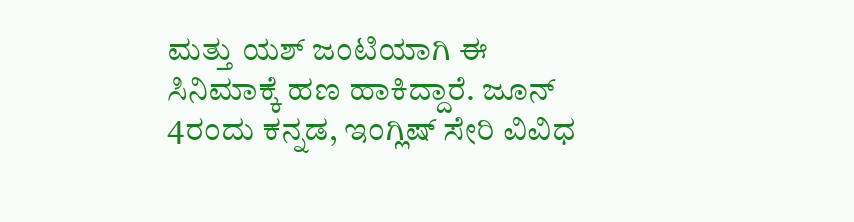ಮತ್ತು ಯಶ್‌ ಜಂಟಿಯಾಗಿ ಈ ಸಿನಿಮಾಕ್ಕೆ ಹಣ ಹಾಕಿದ್ದಾರೆ. ಜೂನ್‌ 4ರಂದು ಕನ್ನಡ, ಇಂಗ್ಲಿಷ್‌ ಸೇರಿ ವಿವಿಧ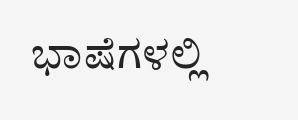ಭಾಷೆಗಳಲ್ಲಿ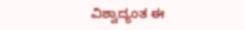ವಿಶ್ವಾದ್ಯಂತ ಈ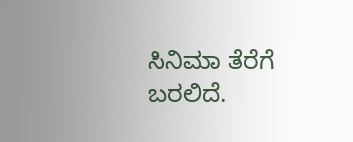ಸಿನಿಮಾ ತೆರೆಗೆ ಬರಲಿದೆ.